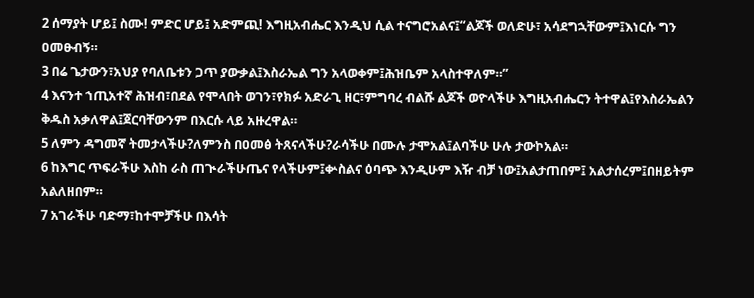2 ሰማያት ሆይ፤ ስሙ! ምድር ሆይ፤ አድምጪ! እግዚአብሔር እንዲህ ሲል ተናግሮአልና፤“ልጆች ወለድሁ፣ አሳደግኋቸውም፤እነርሱ ግን ዐመፁብኝ።
3 በሬ ጌታውን፣አህያ የባለቤቱን ጋጥ ያውቃል፤እስራኤል ግን አላወቀም፤ሕዝቤም አላስተዋለም።”
4 እናንተ ኀጢአተኛ ሕዝብ፣በደል የሞላበት ወገን፣የክፉ አድራጊ ዘር፣ምግባረ ብልሹ ልጆች ወዮላችሁ እግዚአብሔርን ትተዋል፤የእስራኤልን ቅዱስ አቃለዋል፤ጀርባቸውንም በእርሱ ላይ አዙረዋል።
5 ለምን ዳግመኛ ትመታላችሁ?ለምንስ በዐመፅ ትጸናላችሁ?ራሳችሁ በሙሉ ታሞአል፤ልባችሁ ሁሉ ታውኮአል።
6 ከእግር ጥፍራችሁ እስከ ራስ ጠጒራችሁጤና የላችሁም፤ቍስልና ዕባጭ እንዲሁም እዥ ብቻ ነው፤አልታጠበም፤ አልታሰረም፤በዘይትም አልለዘበም።
7 አገራችሁ ባድማ፣ከተሞቻችሁ በእሳት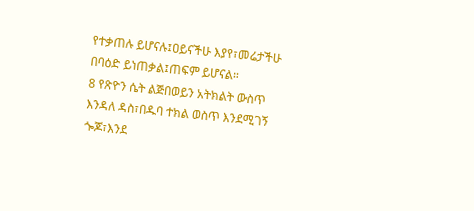የተቃጠሉ ይሆናሉ፤ዐይናችሁ እያየ፣መሬታችሁ በባዕድ ይነጠቃል፤ጠፍም ይሆናል።
8 የጽዮን ሴት ልጅበወይን አትክልት ውስጥ እንዳለ ዳስ፣በዱባ ተክል ወስጥ እንደሚገኝ ጐጆ፣እንደ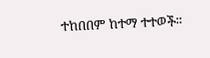ተከበበም ከተማ ተተወች።